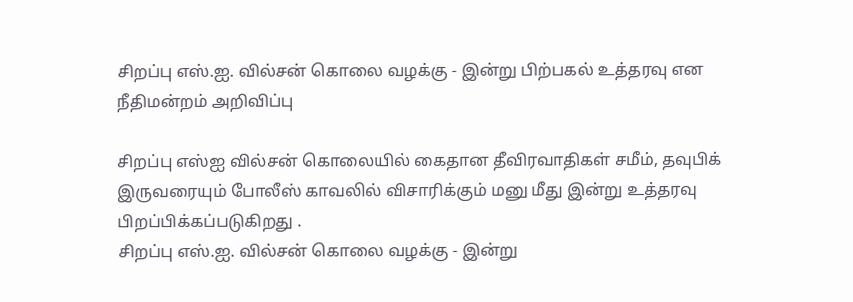சிறப்பு எஸ்.ஐ. வில்சன் கொலை வழக்கு - இன்று பிற்பகல் உத்தரவு என நீதிமன்றம் அறிவிப்பு

சிறப்பு எஸ்ஐ வில்சன் கொலையில் கைதான தீவிரவாதிகள் சமீம், தவுபிக் இருவரையும் போலீஸ் காவலில் விசாரிக்கும் மனு மீது இன்று உத்தரவு பிறப்பிக்கப்படுகிறது .
சிறப்பு எஸ்.ஐ. வில்சன் கொலை வழக்கு - இன்று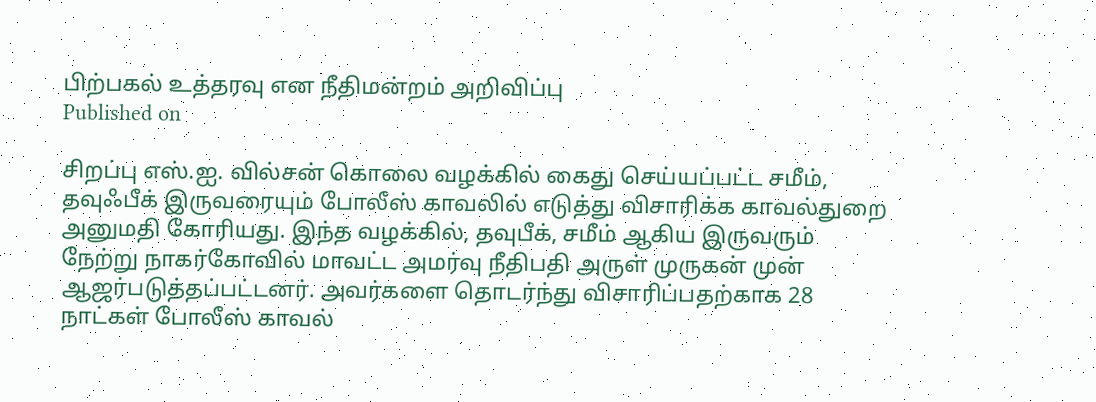பிற்பகல் உத்தரவு என நீதிமன்றம் அறிவிப்பு
Published on

சிறப்பு எஸ்.ஐ. வில்சன் கொலை வழக்கில் கைது செய்யப்பட்ட சமீம், தவுஃபீக் இருவரையும் போலீஸ் காவலில் எடுத்து விசாரிக்க காவல்துறை அனுமதி கோரியது. இந்த வழக்கில், தவுபீக், சமீம் ஆகிய இருவரும் நேற்று நாகர்கோவில் மாவட்ட அமர்வு நீதிபதி அருள் முருகன் முன் ஆஜர்படுத்தப்பட்டனர். அவர்களை தொடர்ந்து விசாரிப்பதற்காக 28 நாட்கள் போலீஸ் காவல்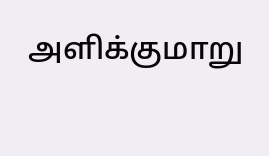அளிக்குமாறு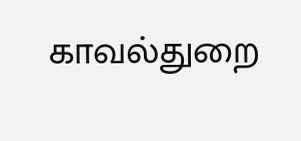காவல்துறை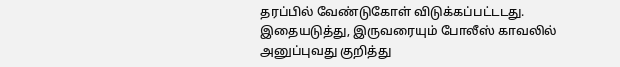தரப்பில் வேண்டுகோள் விடுக்கப்பட்டடது. இதையடுத்து, இருவரையும் போலீஸ் காவலில் அனுப்புவது குறித்து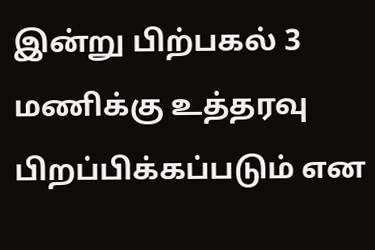இன்று பிற்பகல் 3 மணிக்கு உத்தரவு பிறப்பிக்கப்படும் என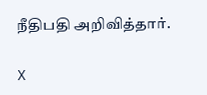நீதிபதி அறிவித்தார்.

X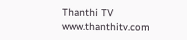Thanthi TV
www.thanthitv.com